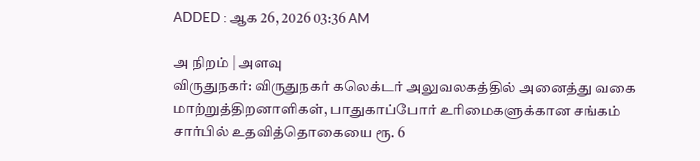ADDED : ஆக 26, 2026 03:36 AM

அ நிறம் | அளவு
விருதுநகர்: விருதுநகர் கலெக்டர் அலுவலகத்தில் அனைத்து வகை மாற்றுத்திறனாளிகள், பாதுகாப்போர் உரிமைகளுக்கான சங்கம் சார்பில் உதவித்தொகையை ரூ. 6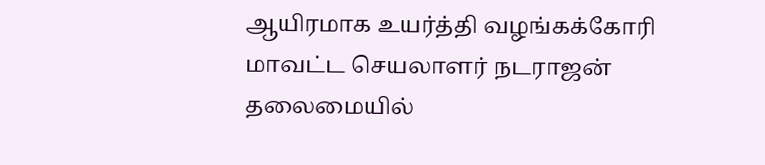ஆயிரமாக உயர்த்தி வழங்கக்கோரி
மாவட்ட செயலாளர் நடராஜன் தலைமையில்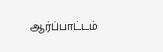ஆர்ப்பாட்டம்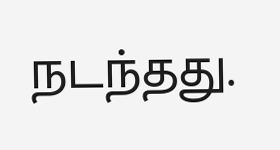நடந்தது.